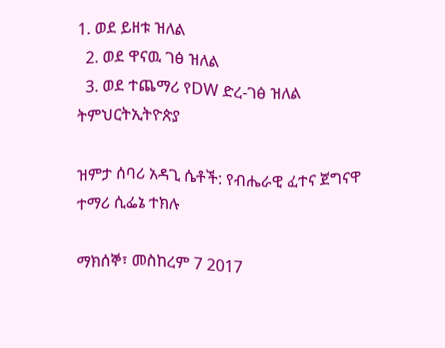1. ወደ ይዘቱ ዝለል
  2. ወደ ዋናዉ ገፅ ዝለል
  3. ወደ ተጨማሪ የDW ድረ-ገፅ ዝለል
ትምህርትኢትዮጵያ

ዝምታ ሰባሪ አዳጊ ሴቶች: የብሔራዊ ፈተና ጀግናዋ ተማሪ ሲፌኔ ተክሉ

ማክሰኞ፣ መስከረም 7 2017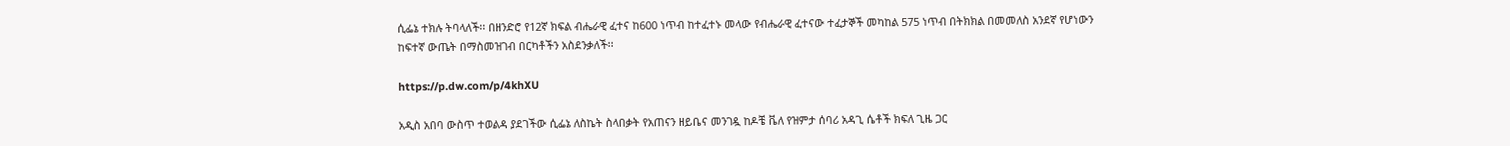ሲፌኔ ተክሉ ትባላለች፡፡ በዘንድሮ የ12ኛ ክፍል ብሔራዊ ፈተና ከ600 ነጥብ ከተፈተኑ መላው የብሔራዊ ፈተናው ተፈታኞች መካከል 575 ነጥብ በትክክል በመመለስ አንደኛ የሆነውን ከፍተኛ ውጤት በማስመዝገብ በርካቶችን አስደንቃለች፡፡

https://p.dw.com/p/4khXU

አዲስ አበባ ውስጥ ተወልዳ ያደገችው ሲፌኔ ለስኬት ስላበቃት የአጠናን ዘይቤና መንገዷ ከዶቼ ቬለ የዝምታ ሰባሪ አዳጊ ሴቶች ክፍለ ጊዜ ጋር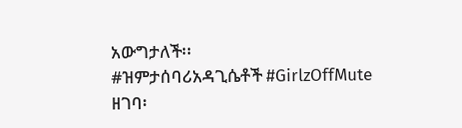አውግታለች፡፡
#ዝምታሰባሪአዳጊሴቶች #GirlzOffMute
ዘገባ፡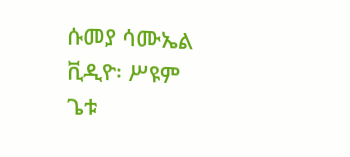ሱመያ ሳሙኤል
ቪዲዮ፡ ሥዩም ጌቱ